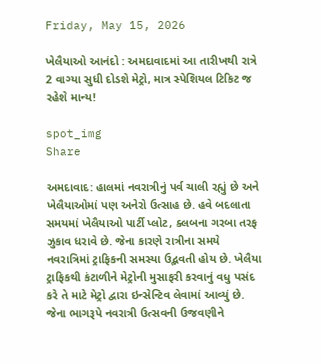Friday, May 15, 2026

ખેલૈયાઓ આનંદો : અમદાવાદમાં આ તારીખથી રાત્રે 2 વાગ્યા સુધી દોડશે મેટ્રો, માત્ર સ્પેશિયલ ટિકિટ જ રહેશે માન્ય!

spot_img
Share

અમદાવાદ: હાલમાં નવરાત્રીનું પર્વ ચાલી રહ્યું છે અને ખેલૈયાઓમાં પણ અનેરો ઉત્સાહ છે. હવે બદલાતા સમયમાં ખેલૈયાઓ પાર્ટી પ્લોટ, ક્લબના ગરબા તરફ ઝુકાવ ધરાવે છે. જેના કારણે રાત્રીના સમયે નવરાત્રિમાં ટ્રાફિકની સમસ્યા ઉદ્ભવતી હોય છે. ખેલૈયા ટ્રાફિકથી કંટાળીને મેટ્રોની મુસાફરી કરવાનું વધુ પસંદ કરે તે માટે મેટ્રો દ્વારા ઇન્સેન્ટિવ લેવામાં આવ્યું છે. જેના ભાગરૂપે નવરાત્રી ઉત્સવની ઉજવણીને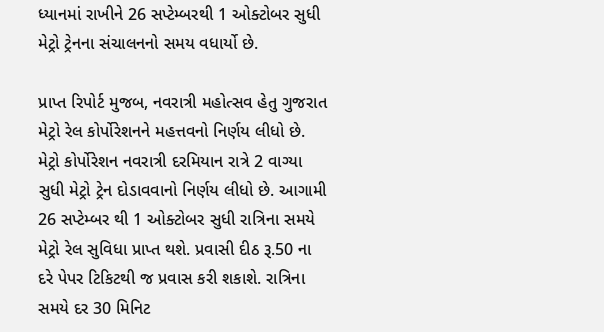ધ્યાનમાં રાખીને 26 સપ્ટેમ્બરથી 1 ઓક્ટોબર સુધી મેટ્રો ટ્રેનના સંચાલનનો સમય વધાર્યો છે.

પ્રાપ્ત રિપોર્ટ મુજબ, નવરાત્રી મહોત્સવ હેતુ ગુજરાત મેટ્રો રેલ કોર્પોરેશનને મહત્તવનો નિર્ણય લીધો છે. મેટ્રો કોર્પોરેશન નવરાત્રી દરમિયાન રાત્રે 2 વાગ્યા સુધી મેટ્રો ટ્રેન દોડાવવાનો નિર્ણય લીધો છે. આગામી 26 સપ્ટેમ્બર થી 1 ઓક્ટોબર સુધી રાત્રિના સમયે મેટ્રો રેલ સુવિધા પ્રાપ્ત થશે. પ્રવાસી દીઠ રૂ.50 ના દરે પેપર ટિકિટથી જ પ્રવાસ કરી શકાશે. રાત્રિના સમયે દર 30 મિનિટ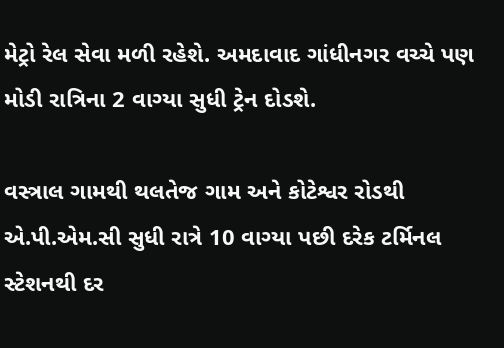મેટ્રો રેલ સેવા મળી રહેશે. અમદાવાદ ગાંધીનગર વચ્ચે પણ મોડી રાત્રિના 2 વાગ્યા સુધી ટ્રેન દોડશે.

વસ્ત્રાલ ગામથી થલતેજ ગામ અને કોટેશ્વર રોડથી એ.પી.એમ.સી સુધી રાત્રે 10 વાગ્યા પછી દરેક ટર્મિનલ સ્ટેશનથી દર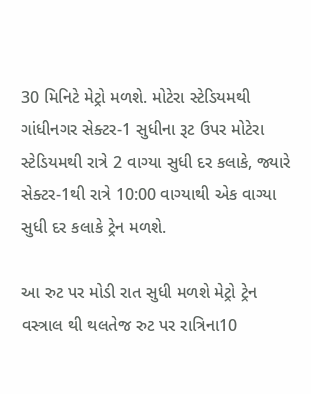30 મિનિટે મેટ્રો મળશે. મોટેરા સ્ટેડિયમથી ગાંધીનગર સેક્ટર-1 સુધીના રૂટ ઉપર મોટેરા સ્ટેડિયમથી રાત્રે 2 વાગ્યા સુધી દર કલાકે, જ્યારે સેક્ટર-1થી રાત્રે 10:00 વાગ્યાથી એક વાગ્યા સુધી દર કલાકે ટ્રેન મળશે.

આ રુટ પર મોડી રાત સુધી મળશે મેટ્રો ટ્રેન
વસ્ત્રાલ થી થલતેજ રુટ પર રાત્રિના10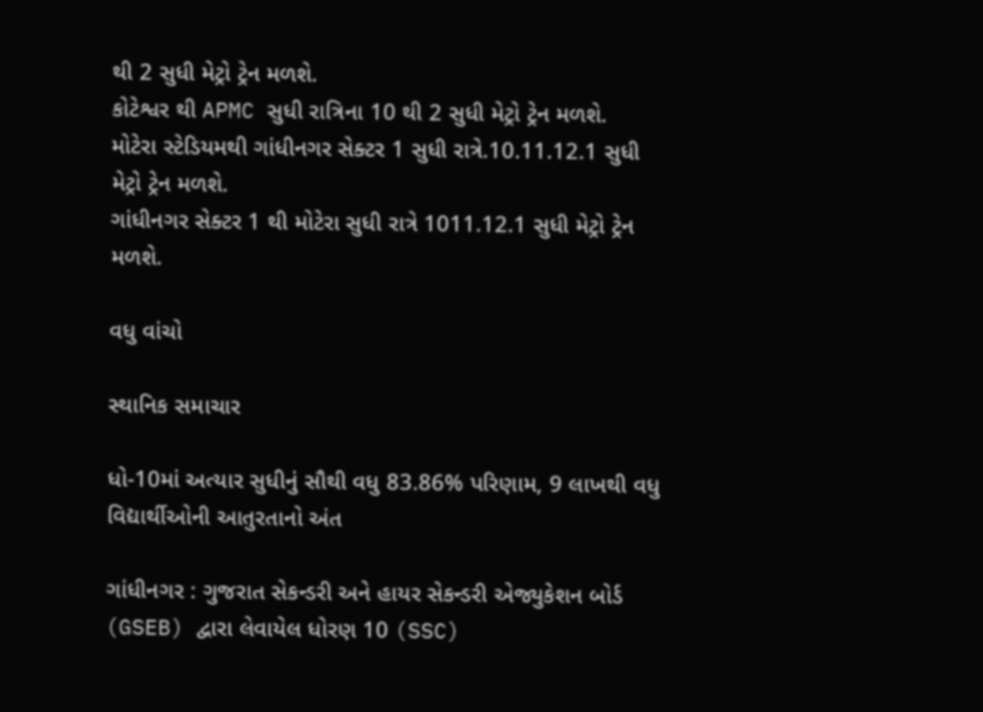થી 2 સુધી મેટ્રો ટ્રેન મળશે.
કોટેશ્વર થી APMC સુધી રાત્રિના 10 થી 2 સુધી મેટ્રો ટ્રેન મળશે.
મોટેરા સ્ટેડિયમથી ગાંધીનગર સેક્ટર 1 સુધી રાત્રે.10.11.12.1 સુધી મેટ્રો ટ્રેન મળશે.
ગાંધીનગર સેક્ટર 1 થી મોટેરા સુધી રાત્રે 1011.12.1 સુધી મેટ્રો ટ્રેન મળશે.

વધુ વાંચો

સ્થાનિક સમાચાર

ધો-10માં અત્યાર સુધીનું સૌથી વધુ 83.86% પરિણામ, 9 લાખથી વધુ વિદ્યાર્થીઓની આતુરતાનો અંત

ગાંધીનગર : ગુજરાત સેકન્ડરી અને હાયર સેકન્ડરી એજ્યુકેશન બોર્ડ (GSEB) દ્વારા લેવાયેલ ધોરણ 10 (SSC)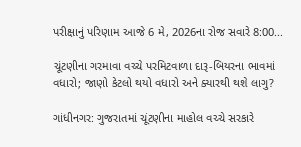પરીક્ષાનું પરિણામ આજે 6 મે, 2026ના રોજ સવારે 8:00...

ચૂંટણીના ગરમાવા વચ્ચે પરમિટવાળા દારૂ-બિયરના ભાવમાં વધારો; જાણો કેટલો થયો વધારો અને ક્યારથી થશે લાગુ?

ગાંધીનગર: ગુજરાતમાં ચૂંટણીના માહોલ વચ્ચે સરકારે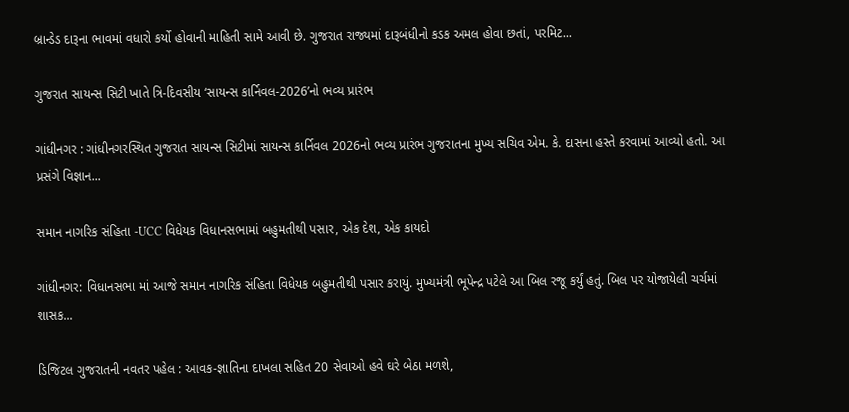બ્રાન્ડેડ દારૂના ભાવમાં વધારો કર્યો હોવાની માહિતી સામે આવી છે. ગુજરાત રાજ્યમાં દારૂબંધીનો કડક અમલ હોવા છતાં, પરમિટ...

ગુજરાત સાયન્સ સિટી ખાતે ત્રિ-દિવસીય ‘સાયન્સ કાર્નિવલ-2026’નો ભવ્ય પ્રારંભ

ગાંધીનગર : ગાંધીનગરસ્થિત ગુજરાત સાયન્સ સિટીમાં સાયન્સ કાર્નિવલ 2026નો ભવ્ય પ્રારંભ ગુજરાતના મુખ્ય સચિવ એમ. કે. દાસના હસ્તે કરવામાં આવ્યો હતો. આ પ્રસંગે વિજ્ઞાન...

સમાન નાગરિક સંહિતા -UCC વિધેયક વિધાનસભામાં બહુમતીથી પસાર, એક દેશ, એક કાયદો

ગાંધીનગર: વિધાનસભા માં આજે સમાન નાગરિક સંહિતા વિધેયક બહુમતીથી પસાર કરાયું. મુખ્યમંત્રી ભૂપેન્દ્ર પટેલે આ બિલ રજૂ કર્યું હતું. બિલ પર યોજાયેલી ચર્ચમાં શાસક...

ડિજિટલ ગુજરાતની નવતર પહેલ : આવક-જ્ઞાતિના દાખલા સહિત 20 સેવાઓ હવે ઘરે બેઠા મળશે,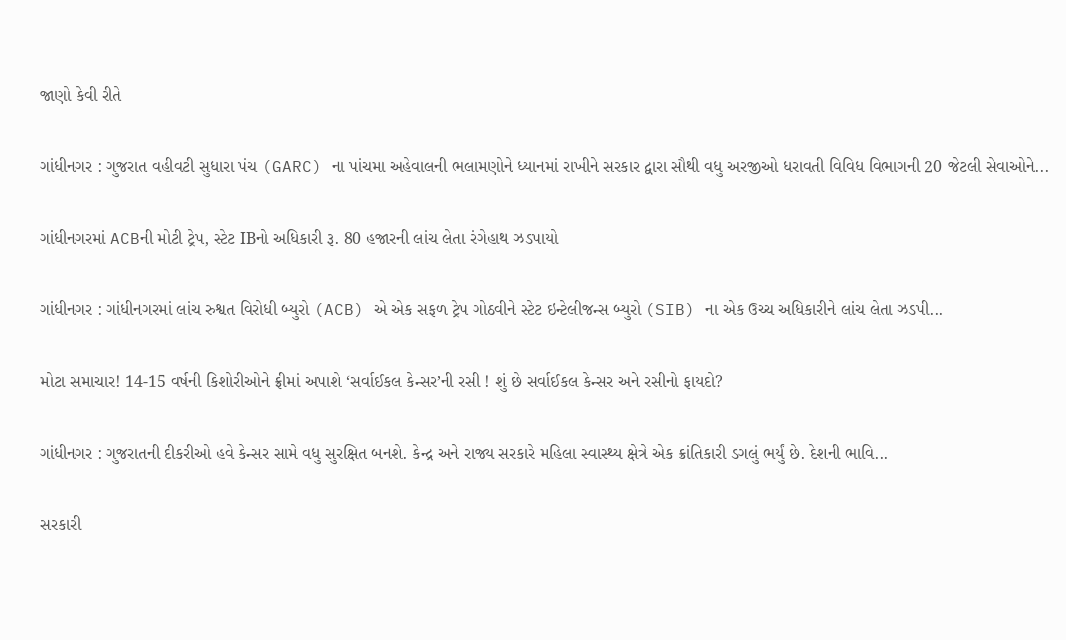જાણો કેવી રીતે

ગાંધીનગર : ગુજરાત વહીવટી સુધારા પંચ (GARC) ના પાંચમા અહેવાલની ભલામણોને ધ્યાનમાં રાખીને સરકાર દ્વારા સૌથી વધુ અરજીઓ ધરાવતી વિવિધ વિભાગની 20 જેટલી સેવાઓને...

ગાંધીનગરમાં ACBની મોટી ટ્રેપ, સ્ટેટ IBનો અધિકારી રૂ. 80 હજારની લાંચ લેતા રંગેહાથ ઝડપાયો

ગાંધીનગર : ગાંધીનગરમાં લાંચ રુશ્વત વિરોધી બ્યુરો (ACB) એ એક સફળ ટ્રેપ ગોઠવીને સ્ટેટ ઇન્ટેલીજન્સ બ્યુરો (SIB) ના એક ઉચ્ચ અધિકારીને લાંચ લેતા ઝડપી...

મોટા સમાચાર! 14-15 વર્ષની કિશોરીઓને ફ્રીમાં અપાશે ‘સર્વાઈકલ કેન્સર’ની રસી ! શું છે સર્વાઈકલ કેન્સર અને રસીનો ફાયદો?

ગાંધીનગર : ગુજરાતની દીકરીઓ હવે કેન્સર સામે વધુ સુરક્ષિત બનશે. કેન્દ્ર અને રાજ્ય સરકારે મહિલા સ્વાસ્થ્ય ક્ષેત્રે એક ક્રાંતિકારી ડગલું ભર્યું છે. દેશની ભાવિ...

સરકારી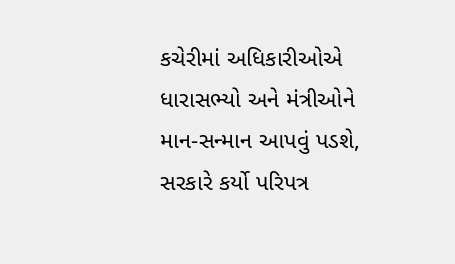કચેરીમાં અધિકારીઓએ ધારાસભ્યો અને મંત્રીઓને માન-સન્માન આપવું પડશે, સરકારે કર્યો પરિપત્ર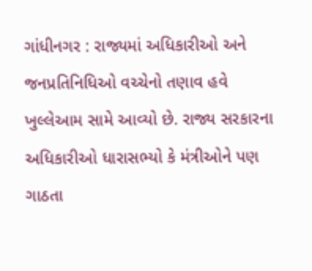ગાંધીનગર : રાજ્યમાં અધિકારીઓ અને જનપ્રતિનિધિઓ વચ્ચેનો તણાવ હવે ખુલ્લેઆમ સામે આવ્યો છે. રાજ્ય સરકારના અધિકારીઓ ધારાસભ્યો કે મંત્રીઓને પણ ગાઠતા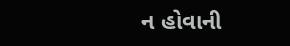ન હોવાની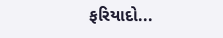ફરિયાદો...